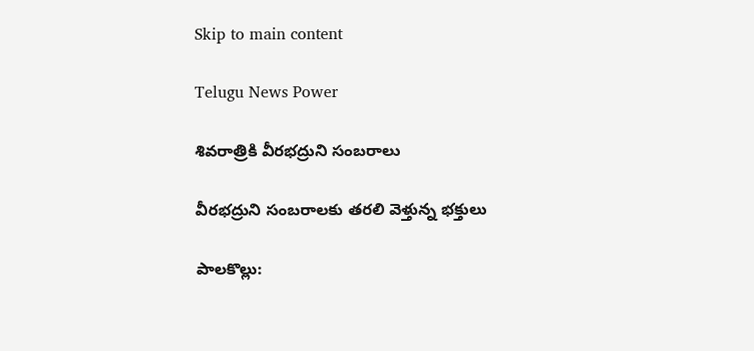Skip to main content

Telugu News Power

శివరాత్రికి వీరభద్రుని సంబరాలు

వీరభద్రుని సంబరాలకు తరలి వెళ్తున్న భక్తులు

పాలకొల్లు: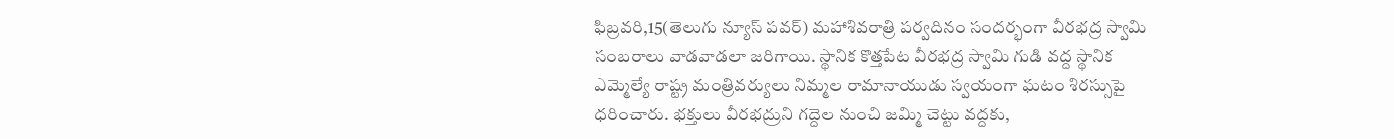ఫిబ్రవరి,15(తెలుగు న్యూస్ పవర్) మహాశివరాత్రి పర్వదినం సందర్భంగా వీరభద్ర స్వామి సంబరాలు వాడవాడలా జరిగాయి. స్థానిక కొత్తపేట వీరభద్ర స్వామి గుడి వద్ద స్థానిక ఎమ్మెల్యే రాష్ట్ర మంత్రివర్యులు నిమ్మల రామానాయుడు స్వయంగా ఘటం శిరస్సుపై ధరించారు. భక్తులు వీరభద్రుని గద్దెల నుంచి జమ్మి చెట్టు వద్దకు,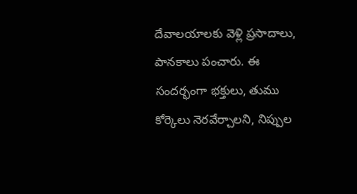దేవాలయాలకు వెళ్లి ప్రసాదాలు, పానకాలు పంచారు. ఈ సందర్భంగా భక్తులు, తుము కోర్కెలు నెరవేర్చాలని, నిప్పుల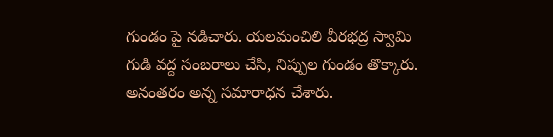గుండం పై నడిచారు. యలమంచిలి వీరభద్ర స్వామి గుడి వద్ద సంబరాలు చేసి, నిప్పుల గుండం తొక్కారు. అనంతరం అన్న సమారాధన చేశారు.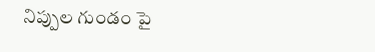నిప్పుల గుండం పై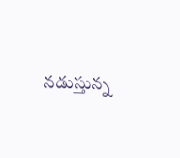నడుస్తున్న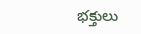భక్తులు